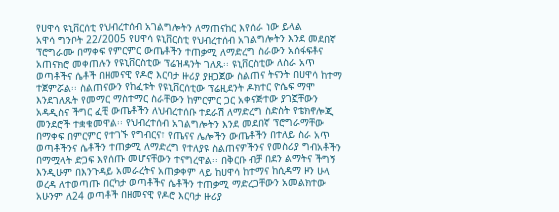የሀዋሳ ዩኒቨርሰቲ የህብረተሰብ አገልግሎትን ለማጠናከር እየሰራ ነው ይላል
አዋሳ ግንቦት 22/2005 የሀዋሳ ዩኒቨርስቲ የህብረተሰብ አገልግሎትን እንደ መደበኛ ፕሮግራሙ በማቀፍ የምርምር ውጤቶችን ተጠቃሚ ለማድረግ ስራውን አሰፋፍቶና አጠናክሮ መቀጠሉን የዩኒቨርስቲው ፕሬዝዳንት ገለጹ፡፡ ዩኒቨርስቲው ለስራ አጥ ወጣቶችና ሴቶች በዘመናዊ የዶሮ እርባታ ዙሪያ ያዘጋጀው ስልጠና ትናንት በሀዋሳ ከተማ ተጀምሯል፡፡ ስልጠናውን የከፈቱት የዩኒቨርሰቲው ፕሬዚደንት ዶክተር ዮሴፍ ማሞ እንደገለጹት የመማር ማስተማር ስራቸውን ከምርምር ጋር አቀናጅተው ያገኟቸውን አዳዲስና ችግር ፈቺ ውጤቶችን ለህብረተሰቡ ተደራሽ ለማድረግ ስድስት የቴክኖሎጂ መንደሮች ተቋቁመዋል፡፡ የህብረተሰብ አገልግሎትን እንደ መደበኛ ፕሮግራማቸው በማቀፍ በምርምር የተገኙ የግብርና፣ የጤናና ሌሎችን ውጤቶችን በተለይ ስራ አጥ ወጣቶችንና ሴቶችን ተጠቃሚ ለማድረግ የተለያዩ ስልጠናዎችንና የመስሪያ ግብአቶችን በማሟላት ድጋፍ እየሰጡ መሆናቸውን ተናግረዋል፡፡ በቅርቡ ብቻ በደን ልማትና ችግኝ እንዲሁም በእንጉዳይ አመራረትና አጠቃቀም ላይ ከሀዋሳ ከተማና ከሲዳማ ዞን ሁላ ወረዳ ለተወጣጡ በርካታ ወጣቶችና ሴቶችን ተጠቃሚ ማድረጋቸውን አመልክተው አሁንም ለ24 ወጣቶች በዘመናዊ የዶሮ እርባታ ዙሪያ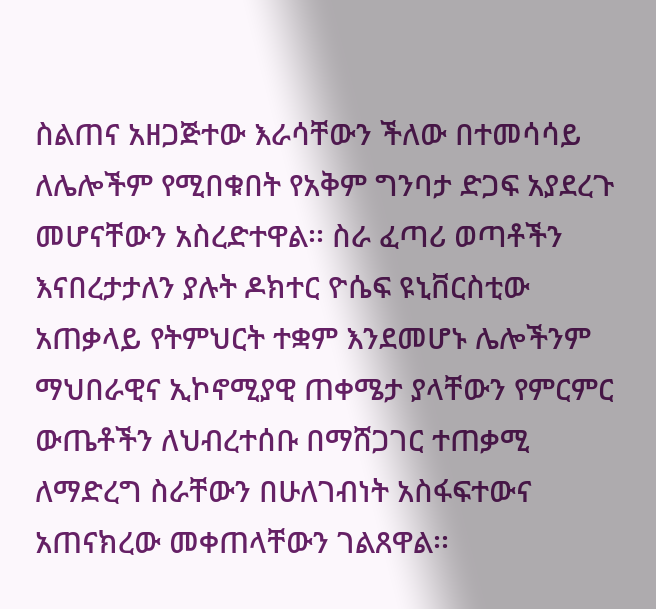ስልጠና አዘጋጅተው እራሳቸውን ችለው በተመሳሳይ ለሌሎችም የሚበቁበት የአቅም ግንባታ ድጋፍ አያደረጉ መሆናቸውን አስረድተዋል፡፡ ስራ ፈጣሪ ወጣቶችን እናበረታታለን ያሉት ዶክተር ዮሴፍ ዩኒቨርስቲው አጠቃላይ የትምህርት ተቋም እንደመሆኑ ሌሎችንም ማህበራዊና ኢኮኖሚያዊ ጠቀሜታ ያላቸውን የምርምር ውጤቶችን ለህብረተሰቡ በማሸጋገር ተጠቃሚ ለማድረግ ስራቸውን በሁለገብነት አስፋፍተውና አጠናክረው መቀጠላቸውን ገልጸዋል፡፡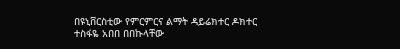በዩኒቨርስቲው የምርምርና ልማት ዳይሬክተር ዶክተር ተስፋዬ አበበ በበኩላቸው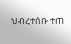ህብረተሰቡ ተጠ